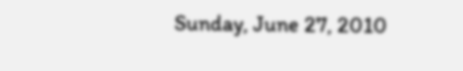Sunday, June 27, 2010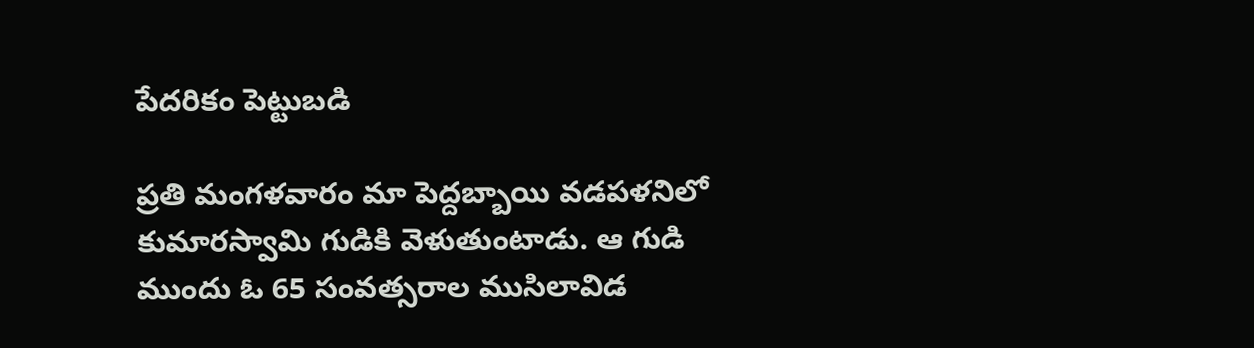పేదరికం పెట్టుబడి

ప్రతి మంగళవారం మా పెద్దబ్బాయి వడపళనిలో కుమారస్వామి గుడికి వెళుతుంటాడు. ఆ గుడి ముందు ఓ 65 సంవత్సరాల ముసిలావిడ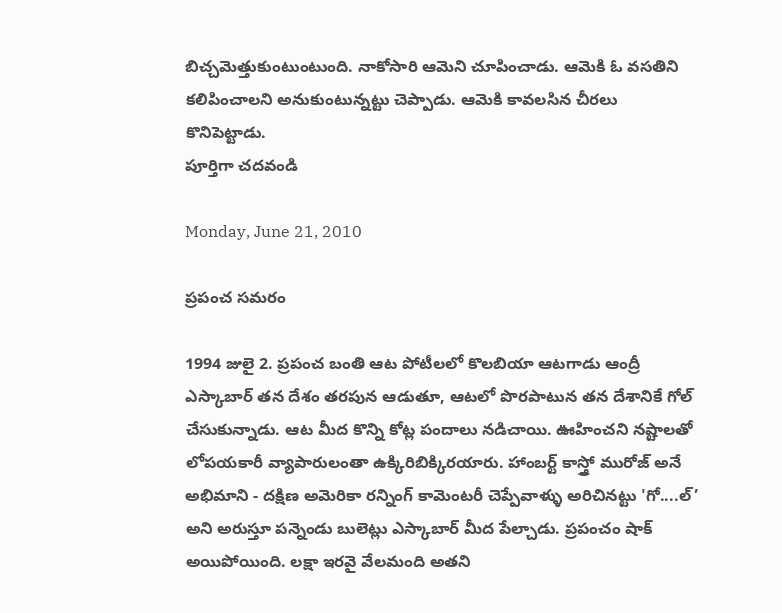బిచ్చమెత్తుకుంటుంటుంది. నాకోసారి ఆమెని చూపించాడు. ఆమెకి ఓ వసతిని కలిపించాలని అనుకుంటున్నట్టు చెప్పాడు. ఆమెకి కావలసిన చీరలు కొనిపెట్టాడు.
పూర్తిగా చదవండి

Monday, June 21, 2010

ప్రపంచ సమరం

1994 జులై 2. ప్రపంచ బంతి ఆట పోటీలలో కొలబియా ఆటగాడు ఆంద్రీ ఎస్కాబార్ తన దేశం తరపున ఆడుతూ, ఆటలో పొరపాటున తన దేశానికే గోల్ చేసుకున్నాడు. ఆట మీద కొన్ని కోట్ల పందాలు నడిచాయి. ఊహించని నష్టాలతో లోపయకారీ వ్యాపారులంతా ఉక్కిరిబిక్కిరయారు. హాంబర్ట్ కాస్త్రో మురోజ్ అనే అభిమాని - దక్షిణ అమెరికా రన్నింగ్ కామెంటరీ చెప్పేవాళ్ళు అరిచినట్టు 'గో....ల్’ అని అరుస్తూ పన్నెండు బులెట్లు ఎస్కాబార్ మీద పేల్చాడు. ప్రపంచం షాక్ అయిపోయింది. లక్షా ఇరవై వేలమంది అతని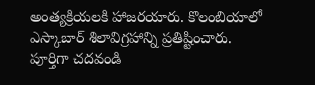అంత్యక్రియలకి హాజరయారు. కొలంబియాలో ఎస్కాబార్ శిలావిగ్రహాన్ని ప్రతిష్టించారు.
పూర్తిగా చదవండి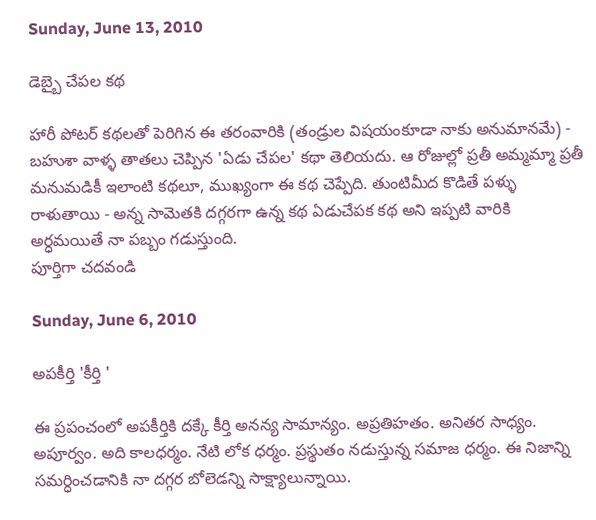Sunday, June 13, 2010

డెబ్బై చేపల కథ

హారీ పోటర్ కథలతో పెరిగిన ఈ తరంవారికి (తండ్రుల విషయంకూడా నాకు అనుమానమే) - బహుశా వాళ్ళ తాతలు చెప్పిన 'ఏడు చేపల' కథా తెలియదు. ఆ రోజుల్లో ప్రతీ అమ్మమ్మా ప్రతీ మనుమడికీ ఇలాంటి కథలూ, ముఖ్యంగా ఈ కథ చెప్పేది. తుంటిమీద కొడితే పళ్ళు రాళుతాయి - అన్న సామెతకి దగ్గరగా ఉన్న కథ ఏడుచేపక కథ అని ఇప్పటి వారికి అర్ధమయితే నా పబ్బం గడుస్తుంది.
పూర్తిగా చదవండి

Sunday, June 6, 2010

అపకీర్తి 'కీర్తి '

ఈ ప్రపంచంలో అపకీర్తికి దక్కే కీర్తి అనన్య సామాన్యం. అప్రతిహతం. అనితర సాధ్యం. అపూర్వం. అది కాలధర్మం. నేటి లోక ధర్మం. ప్రస్థుతం నడుస్తున్న సమాజ ధర్మం. ఈ నిజాన్ని సమర్ధించడానికి నా దగ్గర బోలెడన్ని సాక్ష్యాలున్నాయి.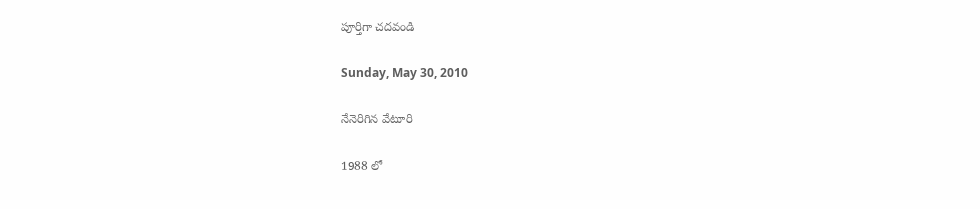పూర్తిగా చదవండి

Sunday, May 30, 2010

నేనెరిగిన వేటూరి

1988 లో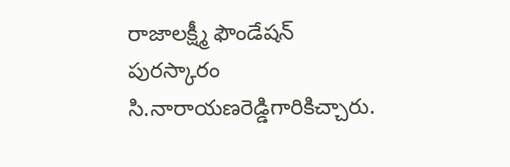రాజాలక్ష్మీ ఫౌండేషన్ పురస్కారం సి.నారాయణరెడ్డిగారికిచ్చారు.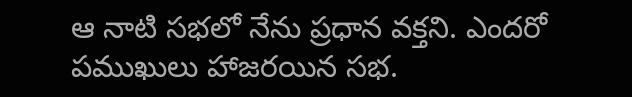ఆ నాటి సభలో నేను ప్రధాన వక్తని. ఎందరో పముఖులు హాజరయిన సభ.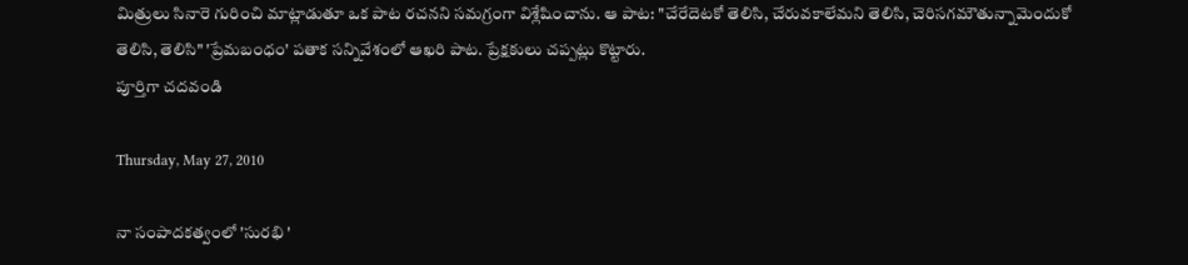మిత్రులు సినారె గురించి మాట్లాడుతూ ఒక పాట రచనని సమగ్రంగా విశ్లేషించాను. ఆ పాట: "చేరేదెటకో తెలిసి, చేరువకాలేమని తెలిసి, చెరిసగమౌతున్నామెందుకో తెలిసి, తెలిసి" 'ప్రేమబంధం' పతాక సన్నివేశంలో ఆఖరి పాట. ప్రేక్షకులు చప్పట్లు కొట్టారు.
పూర్తిగా చదవండి

Thursday, May 27, 2010

నా సంపాదకత్వంలో 'సురభి '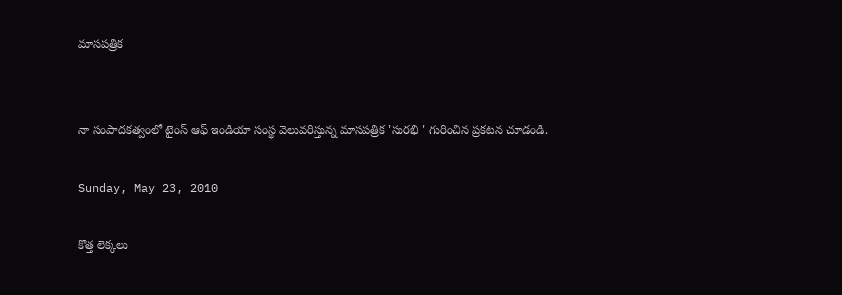మాసపత్రిక


నా సంపాదకత్వంలో టైంస్ ఆఫ్ ఇండియా సంస్థ వెలువరిస్తున్న మాసపత్రిక 'సురభి ' గురించిన ప్రకటన చూడండి.

Sunday, May 23, 2010

కొత్త లెక్కలు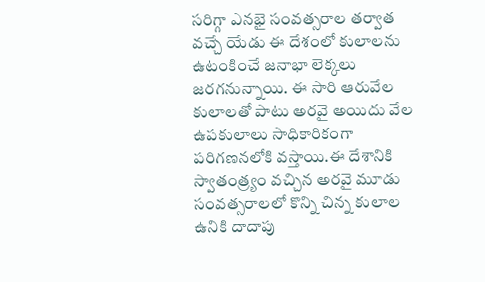సరిగ్గా ఎనభై సంవత్సరాల తర్వాత వచ్చే యేడు ఈ దేశంలో కులాలను ఉటంకించే జనాభా లెక్కలు జరగనున్నాయి. ఈ సారి ఆరువేల కులాలతో పాటు అరవై అయిదు వేల ఉపకులాలు సాధికారికంగా పరిగణనలోకి వస్తాయి.ఈ దేశానికి స్వాతంత్ర్యం వచ్చిన అరవై మూడు సంవత్సరాలలో కొన్ని చిన్న కులాల ఉనికి దాదాపు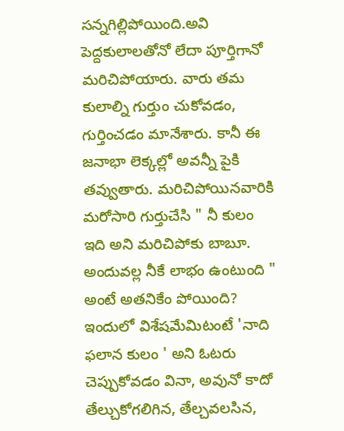సన్నగిల్లిపోయింది.అవి పెద్దకులాలతోనో లేదా పూర్తిగానో మరిచిపోయారు. వారు తమ కులాల్ని గుర్తుం చుకోవడం, గుర్తించడం మానేశారు. కానీ ఈ జనాభా లెక్కల్లో అవన్నీ పైకి తవ్వుతారు. మరిచిపోయినవారికి మరోసారి గుర్తుచేసి " నీ కులం ఇది అని మరిచిపోకు బాబూ. అందువల్ల నీకే లాభం ఉంటుంది " అంటే అతనికేం పోయింది? ఇందులో విశేషమేమిటంటే 'నాది ఫలాన కులం ' అని ఓటరు చెప్పుకోవడం వినా, అవునో కాదో తేల్చుకోగలిగిన, తేల్చవలసిన,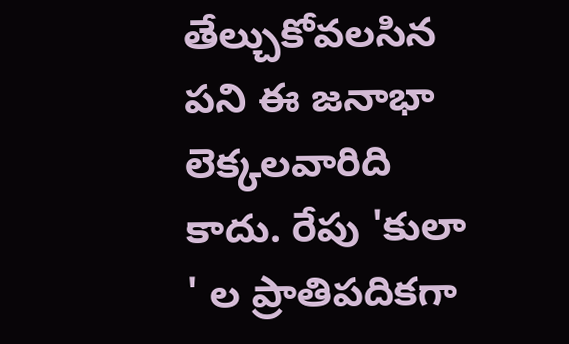తేల్చుకోవలసిన పని ఈ జనాభా లెక్కలవారిది కాదు. రేపు 'కులా ' ల ప్రాతిపదికగా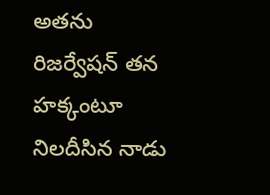అతను రిజర్వేషన్ తన హక్కంటూ నిలదీసిన నాడు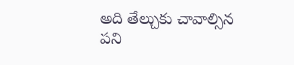అది తేల్చుకు చావాల్సిన పని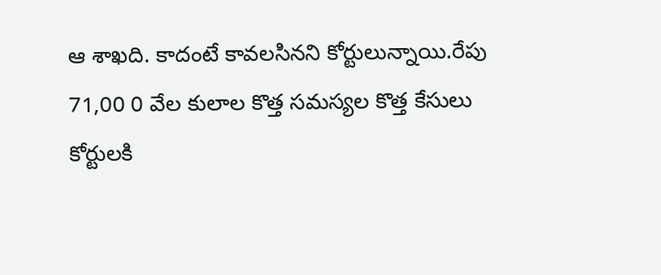ఆ శాఖది. కాదంటే కావలసినని కోర్టులున్నాయి.రేపు 71,00 0 వేల కులాల కొత్త సమస్యల కొత్త కేసులు కోర్టులకి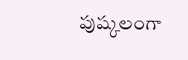పుష్కలంగా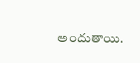అందుతాయి.